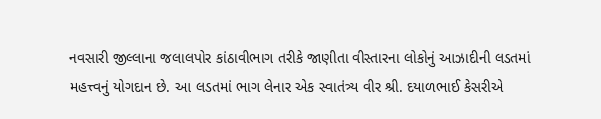નવસારી જીલ્લાના જલાલપોર કાંઠાવીભાગ તરીકે જાણીતા વીસ્તારના લોકોનું આઝાદીની લડતમાં મહત્ત્વનું યોગદાન છે. આ લડતમાં ભાગ લેનાર એક સ્વાતંત્ર્ય વીર શ્રી. દયાળભાઈ કેસરીએ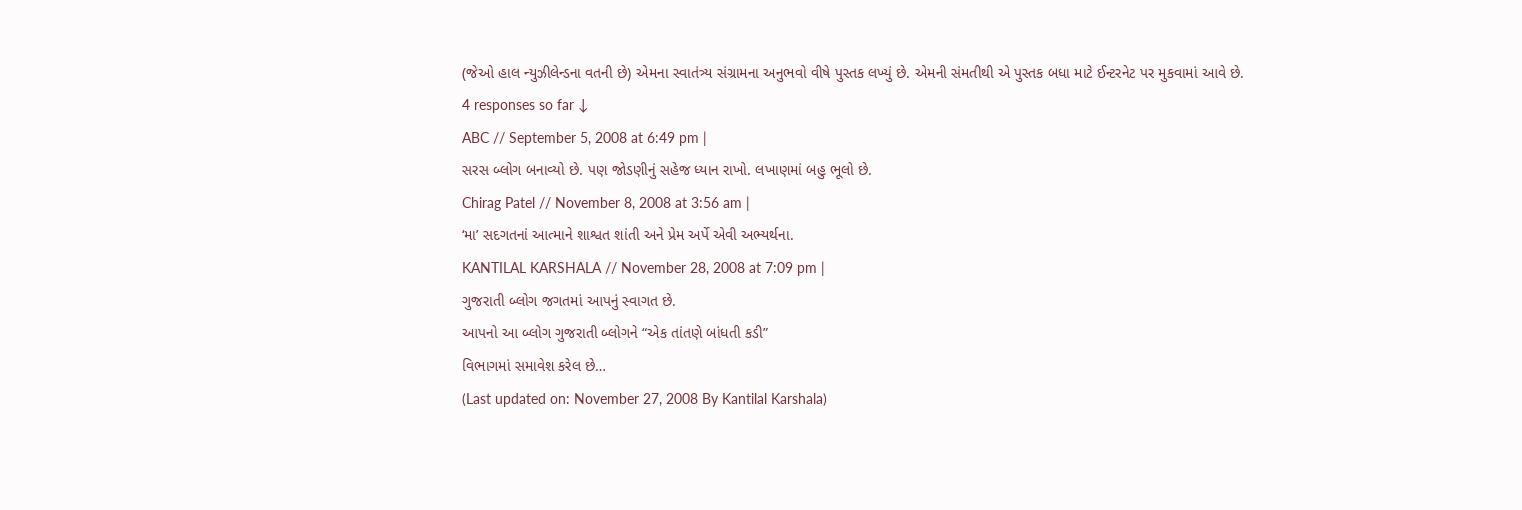(જેઓ હાલ ન્યુઝીલેન્ડના વતની છે) એમના સ્વાતંત્ર્ય સંગ્રામના અનુભવો વીષે પુસ્તક લખ્યું છે. એમની સંમતીથી એ પુસ્તક બધા માટે ઈન્ટરનેટ પર મુકવામાં આવે છે.
4 responses so far ↓
ABC // September 5, 2008 at 6:49 pm |
સરસ બ્લોગ બનાવ્યો છે. પણ જોડણીનું સહેજ ધ્યાન રાખો. લખાણમાં બહુ ભૂલો છે.
Chirag Patel // November 8, 2008 at 3:56 am |
‘મા’ સદગતનાં આત્માને શાશ્વત શાંતી અને પ્રેમ અર્પે એવી અભ્યર્થના.
KANTILAL KARSHALA // November 28, 2008 at 7:09 pm |
ગુજરાતી બ્લોગ જગતમાં આપનું સ્વાગત છે.
આપનો આ બ્લોગ ગુજરાતી બ્લોગને “એક તાંતણે બાંધતી કડી”
વિભાગમાં સમાવેશ કરેલ છે…
(Last updated on: November 27, 2008 By Kantilal Karshala)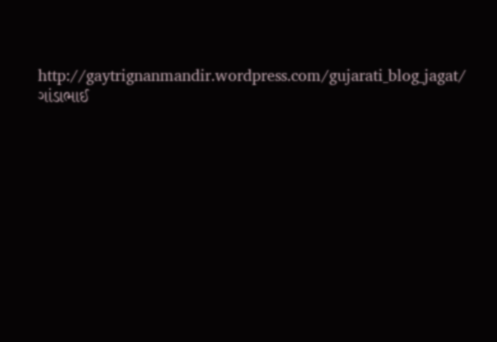http://gaytrignanmandir.wordpress.com/gujarati_blog_jagat/
ગાંડાભાઈ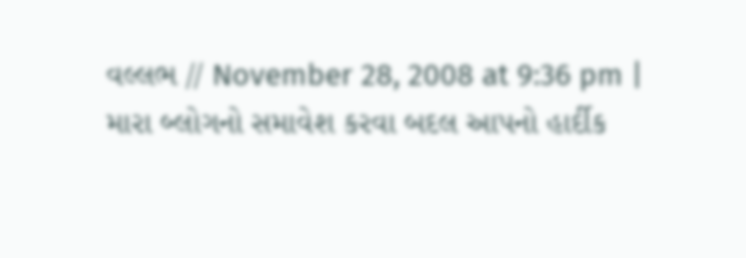વલ્લભ // November 28, 2008 at 9:36 pm |
મારા બ્લોગનો સમાવેશ કરવા બદલ આપનો હાર્દીક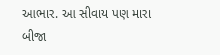આભાર. આ સીવાય પણ મારા બીજા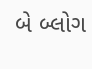બે બ્લોગ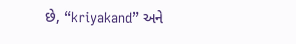છે, “kriyakand” અને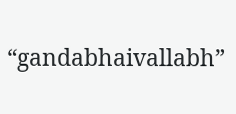“gandabhaivallabh”